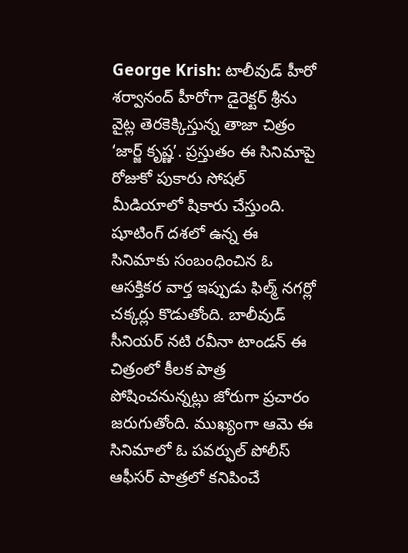George Krish: టాలీవుడ్ హీరో శర్వానంద్ హీరోగా డైరెక్టర్ శ్రీను వైట్ల తెరకెక్కిస్తున్న తాజా చిత్రం ‘జార్జ్ కృష్ణ’. ప్రస్తుతం ఈ సినిమాపై రోజుకో పుకారు సోషల్ మీడియాలో షికారు చేస్తుంది. షూటింగ్ దశలో ఉన్న ఈ సినిమాకు సంబంధించిన ఓ ఆసక్తికర వార్త ఇప్పుడు ఫిల్మ్ నగర్లో చక్కర్లు కొడుతోంది. బాలీవుడ్ సీనియర్ నటి రవీనా టాండన్ ఈ చిత్రంలో కీలక పాత్ర పోషించనున్నట్లు జోరుగా ప్రచారం జరుగుతోంది. ముఖ్యంగా ఆమె ఈ సినిమాలో ఓ పవర్ఫుల్ పోలీస్ ఆఫీసర్ పాత్రలో కనిపించే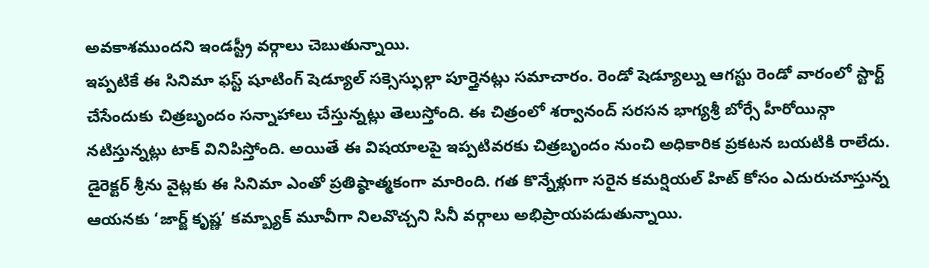అవకాశముందని ఇండస్ట్రీ వర్గాలు చెబుతున్నాయి.
ఇప్పటికే ఈ సినిమా ఫస్ట్ షూటింగ్ షెడ్యూల్ సక్సెస్ఫుల్గా పూర్తైనట్లు సమాచారం. రెండో షెడ్యూల్ను ఆగస్టు రెండో వారంలో స్టార్ట్ చేసేందుకు చిత్రబృందం సన్నాహాలు చేస్తున్నట్లు తెలుస్తోంది. ఈ చిత్రంలో శర్వానంద్ సరసన భాగ్యశ్రీ బోర్సే హీరోయిన్గా నటిస్తున్నట్లు టాక్ వినిపిస్తోంది. అయితే ఈ విషయాలపై ఇప్పటివరకు చిత్రబృందం నుంచి అధికారిక ప్రకటన బయటికి రాలేదు. డైరెక్టర్ శ్రీను వైట్లకు ఈ సినిమా ఎంతో ప్రతిష్ఠాత్మకంగా మారింది. గత కొన్నేళ్లుగా సరైన కమర్షియల్ హిట్ కోసం ఎదురుచూస్తున్న ఆయనకు ‘జార్జ్ కృష్ణ’ కమ్బ్యాక్ మూవీగా నిలవొచ్చని సినీ వర్గాలు అభిప్రాయపడుతున్నాయి.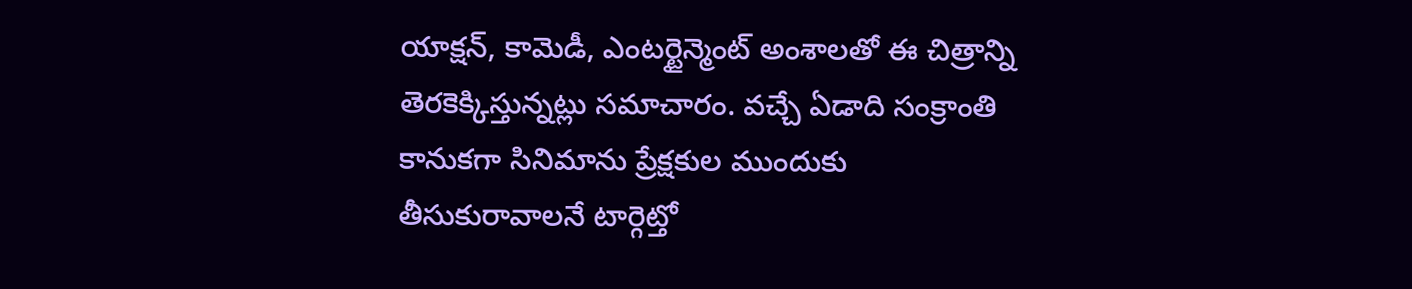యాక్షన్, కామెడీ, ఎంటర్టైన్మెంట్ అంశాలతో ఈ చిత్రాన్ని తెరకెక్కిస్తున్నట్లు సమాచారం. వచ్చే ఏడాది సంక్రాంతి కానుకగా సినిమాను ప్రేక్షకుల ముందుకు తీసుకురావాలనే టార్గెట్తో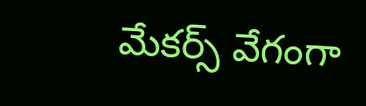మేకర్స్ వేగంగా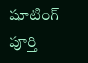షూటింగ్ పూర్తి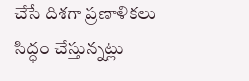చేసే దిశగా ప్రణాళికలు సిద్ధం చేస్తున్నట్లు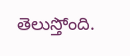తెలుస్తోంది.